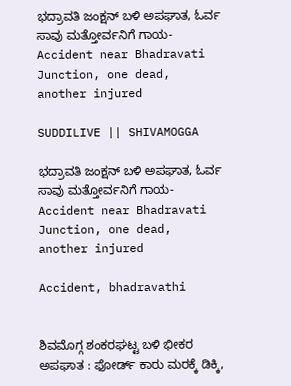ಭದ್ರಾವತಿ ಜಂಕ್ಷನ್ ಬಳಿ ಅಪಘಾತ, ಓರ್ವ ಸಾವು ಮತ್ತೋರ್ವನಿಗೆ ಗಾಯ-Accident near Bhadravati Junction, one dead, another injured

SUDDILIVE || SHIVAMOGGA

ಭದ್ರಾವತಿ ಜಂಕ್ಷನ್ ಬಳಿ ಅಪಘಾತ, ಓರ್ವ ಸಾವು ಮತ್ತೋರ್ವನಿಗೆ ಗಾಯ-Accident near Bhadravati Junction, one dead, another injured

Accident, bhadravathi


ಶಿವಮೊಗ್ಗ ಶಂಕರಘಟ್ಟ ಬಳಿ ಭೀಕರ ಅಪಘಾತ : ಫೋರ್ಡ್ ಕಾರು ಮರಕ್ಕೆ ಡಿಕ್ಕಿ,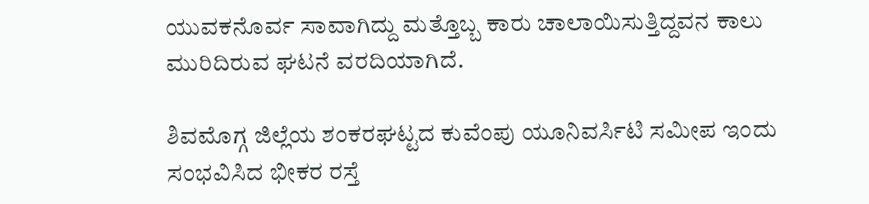ಯುವಕನೊರ್ವ ಸಾವಾಗಿದ್ದು ಮತ್ತೊಬ್ಬ ಕಾರು ಚಾಲಾಯಿಸುತ್ತಿದ್ದವನ ಕಾಲು ಮುರಿದಿರುವ ಘಟನೆ ವರದಿಯಾಗಿದೆ.

ಶಿವಮೊಗ್ಗ ಜಿಲ್ಲೆಯ ಶಂಕರಘಟ್ಟದ ಕುವೆಂಪು ಯೂನಿವರ್ಸಿಟಿ ಸಮೀಪ ಇಂದು ಸಂಭವಿಸಿದ ಭೀಕರ ರಸ್ತೆ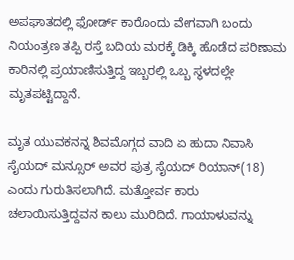ಅಪಘಾತದಲ್ಲಿ ಫೋರ್ಡ್ ಕಾರೊಂದು ವೇಗವಾಗಿ ಬಂದು ನಿಯಂತ್ರಣ ತಪ್ಪಿ ರಸ್ತೆ ಬದಿಯ ಮರಕ್ಕೆ ಡಿಕ್ಕಿ ಹೊಡೆದ ಪರಿಣಾಮ ಕಾರಿನಲ್ಲಿ ಪ್ರಯಾಣಿಸುತ್ತಿದ್ದ ಇಬ್ಬರಲ್ಲಿ ಒಬ್ಬ ಸ್ಥಳದಲ್ಲೇ ಮೃತಪಟ್ಟಿದ್ದಾನೆ.

ಮೃತ ಯುವಕನನ್ನ ಶಿವಮೊಗ್ಗದ ವಾದಿ ಏ ಹುದಾ ನಿವಾಸಿ ಸೈಯದ್ ಮನ್ಸೂರ್ ಅವರ ಪುತ್ರ ಸೈಯದ್ ರಿಯಾನ್(18) ಎಂದು ಗುರುತಿಸಲಾಗಿದೆ. ಮತ್ತೋರ್ವ ಕಾರು ಚಲಾಯಿಸುತ್ತಿದ್ದವನ ಕಾಲು ಮುರಿದಿದೆ. ಗಾಯಾಳುವನ್ನು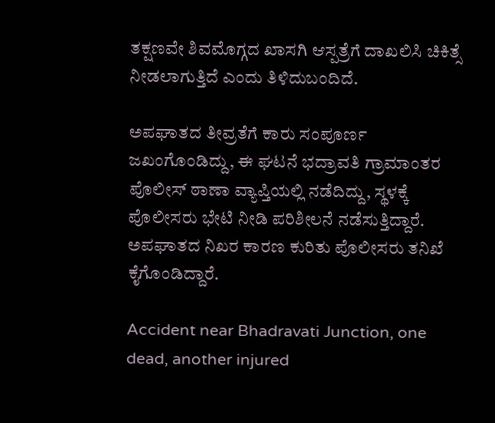ತಕ್ಷಣವೇ ಶಿವಮೊಗ್ಗದ ಖಾಸಗಿ ಆಸ್ಪತ್ರೆಗೆ ದಾಖಲಿಸಿ ಚಿಕಿತ್ಸೆ ನೀಡಲಾಗುತ್ತಿದೆ ಎಂದು ತಿಳಿದುಬಂದಿದೆ.

ಅಪಘಾತದ ತೀವ್ರತೆಗೆ ಕಾರು ಸಂಪೂರ್ಣ ಜಖಂಗೊಂಡಿದ್ದು, ಈ ಘಟನೆ ಭದ್ರಾವತಿ ಗ್ರಾಮಾಂತರ ಪೊಲೀಸ್ ಠಾಣಾ ವ್ಯಾಪ್ತಿಯಲ್ಲಿ ನಡೆದಿದ್ದು, ಸ್ಥಳಕ್ಕೆ ಪೊಲೀಸರು ಭೇಟಿ ನೀಡಿ ಪರಿಶೀಲನೆ ನಡೆಸುತ್ತಿದ್ದಾರೆ. ಅಪಘಾತದ ನಿಖರ ಕಾರಣ ಕುರಿತು ಪೊಲೀಸರು ತನಿಖೆ ಕೈಗೊಂಡಿದ್ದಾರೆ.

Accident near Bhadravati Junction, one dead, another injured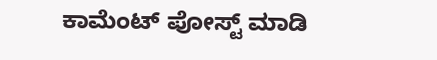ಕಾಮೆಂಟ್‌‌ ಪೋಸ್ಟ್‌ ಮಾಡಿ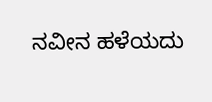ನವೀನ ಹಳೆಯದು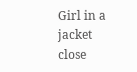Girl in a jacket
close